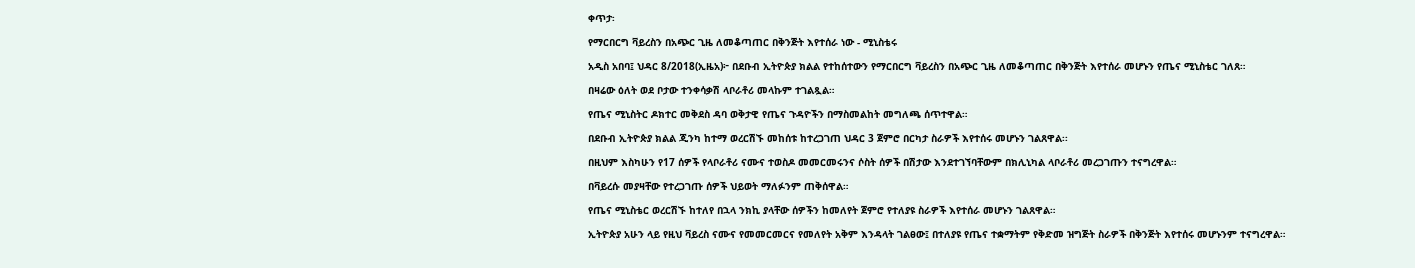ቀጥታ፡

የማርበርግ ቫይረስን በአጭር ጊዜ ለመቆጣጠር በቅንጅት እየተሰራ ነው - ሚኒስቴሩ

አዲስ አበባ፤ ህዳር 8/2018(ኢዜአ)፦ በደቡብ ኢትዮጵያ ክልል የተከሰተውን የማርበርግ ቫይረስን በአጭር ጊዜ ለመቆጣጠር በቅንጅት እየተሰራ መሆኑን የጤና ሚኒስቴር ገለጸ።

በዛሬው ዕለት ወደ ቦታው ተንቀሳቃሽ ላቦራቶሪ መላኩም ተገልጿል።

የጤና ሚኒስትር ዶክተር መቅደስ ዳባ ወቅታዊ የጤና ጉዳዮችን በማስመልከት መግለጫ ሰጥተዋል።

በደቡብ ኢትዮጵያ ክልል ጂንካ ከተማ ወረርሽኙ መከሰቱ ከተረጋገጠ ህዳር 3 ጀምሮ በርካታ ስራዎች እየተሰሩ መሆኑን ገልጸዋል፡፡

በዚህም እስካሁን የ17 ሰዎች የላቦራቶሪ ናሙና ተወስዶ መመርመሩንና ሶስት ሰዎች በሽታው እንደተገኘባቸውም በክሊኒካል ላቦራቶሪ መረጋገጡን ተናግረዋል።

በቫይረሱ መያዛቸው የተረጋገጡ ሰዎች ህይወት ማለፉንም ጠቅሰዋል።

የጤና ሚኒስቴር ወረርሽኙ ከተለየ በኋላ ንክኪ ያላቸው ሰዎችን ከመለየት ጀምሮ የተለያዩ ስራዎች እየተሰራ መሆኑን ገልጸዋል።

ኢትዮጵያ አሁን ላይ የዚህ ቫይረስ ናሙና የመመርመርና የመለየት አቅም እንዳላት ገልፀው፤ በተለያዩ የጤና ተቋማትም የቅድመ ዝግጅት ስራዎች በቅንጅት እየተሰሩ መሆኑንም ተናግረዋል።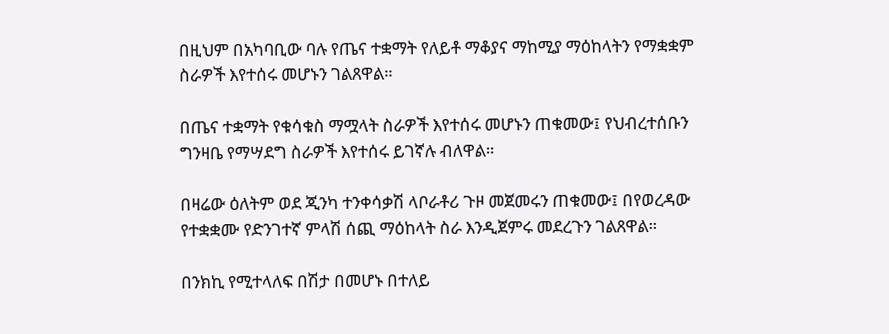በዚህም በአካባቢው ባሉ የጤና ተቋማት የለይቶ ማቆያና ማከሚያ ማዕከላትን የማቋቋም ስራዎች እየተሰሩ መሆኑን ገልጸዋል።

በጤና ተቋማት የቁሳቁስ ማሟላት ስራዎች እየተሰሩ መሆኑን ጠቁመው፤ የህብረተሰቡን ግንዛቤ የማሣደግ ስራዎች እየተሰሩ ይገኛሉ ብለዋል።

በዛሬው ዕለትም ወደ ጂንካ ተንቀሳቃሽ ላቦራቶሪ ጉዞ መጀመሩን ጠቁመው፤ በየወረዳው የተቋቋሙ የድንገተኛ ምላሽ ሰጪ ማዕከላት ስራ እንዲጀምሩ መደረጉን ገልጸዋል።

በንክኪ የሚተላለፍ በሽታ በመሆኑ በተለይ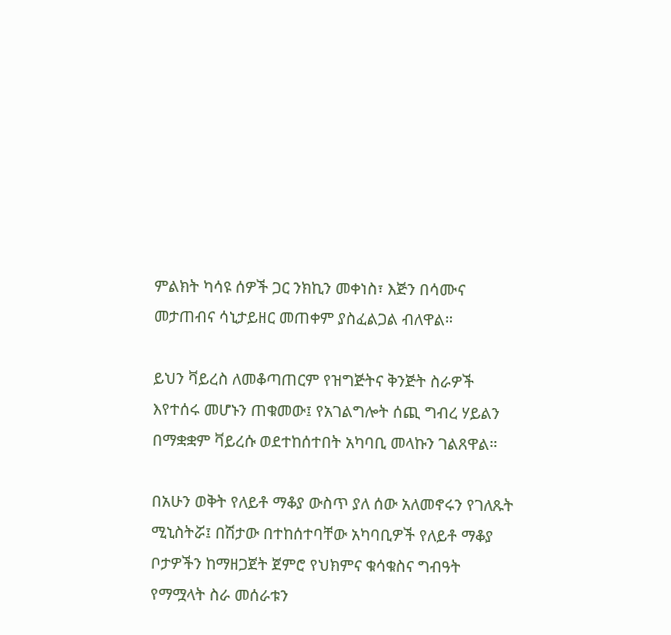ምልክት ካሳዩ ሰዎች ጋር ንክኪን መቀነስ፣ እጅን በሳሙና መታጠብና ሳኒታይዘር መጠቀም ያስፈልጋል ብለዋል።

ይህን ቫይረስ ለመቆጣጠርም የዝግጅትና ቅንጅት ስራዎች እየተሰሩ መሆኑን ጠቁመው፤ የአገልግሎት ሰጪ ግብረ ሃይልን በማቋቋም ቫይረሱ ወደተከሰተበት አካባቢ መላኩን ገልጸዋል።

በአሁን ወቅት የለይቶ ማቆያ ውስጥ ያለ ሰው አለመኖሩን የገለጹት ሚኒስትሯ፤ በሽታው በተከሰተባቸው አካባቢዎች የለይቶ ማቆያ ቦታዎችን ከማዘጋጀት ጀምሮ የህክምና ቁሳቁስና ግብዓት የማሟላት ስራ መሰራቱን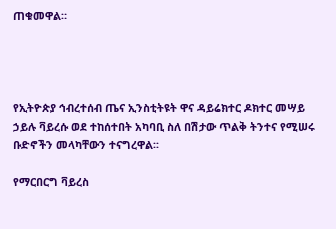ጠቁመዋል።




የኢትዮጵያ ኅብረተሰብ ጤና ኢንስቲትዩት ዋና ዳይሬክተር ዶክተር መሣይ ኃይሉ ቫይረሱ ወደ ተከሰተበት አካባቢ ስለ በሽታው ጥልቅ ትንተና የሚሠሩ ቡድኖችን መላካቸውን ተናግረዋል፡፡

የማርበርግ ቫይረስ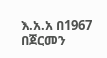እ.አ.አ በ1967 በጀርመን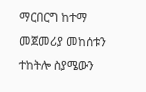ማርበርግ ከተማ መጀመሪያ መከሰቱን ተከትሎ ስያሜውን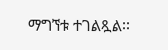ማግኘቱ ተገልጿል፡፡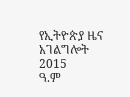የኢትዮጵያ ዜና አገልግሎት
2015
ዓ.ም